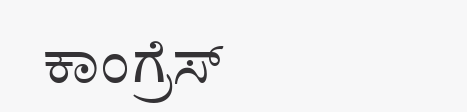ಕಾಂಗ್ರೆಸ್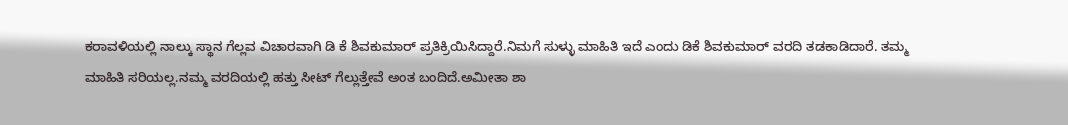ಕರಾವಳಿಯಲ್ಲಿ ನಾಲ್ಕು ಸ್ಥಾನ ಗೆಲ್ಲವ ವಿಚಾರವಾಗಿ ಡಿ ಕೆ ಶಿವಕುಮಾರ್ ಪ್ರತಿಕ್ರಿಯಿಸಿದ್ದಾರೆ.ನಿಮಗೆ ಸುಳ್ಳು ಮಾಹಿತಿ ಇದೆ ಎಂದು ಡಿಕೆ ಶಿವಕುಮಾರ್ ವರದಿ ತಡಕಾಡಿದಾರೆ. ತಮ್ಮ ಮಾಹಿತಿ ಸರಿಯಲ್ಲ.ನಮ್ಮ ವರದಿಯಲ್ಲಿ ಹತ್ತು ಸೀಟ್ ಗೆಲ್ಲುತ್ತೇವೆ ಅಂತ ಬಂದಿದೆ.ಅಮೀತಾ ಶಾ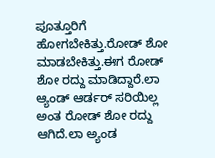ಪೂತ್ತೂರಿಗೆ ಹೋಗಬೇಕಿತ್ತು.ರೋಡ್ ಶೋ ಮಾಡಬೇಕಿತ್ತು.ಈಗ ರೋಡ್ ಶೋ ರದ್ದು ಮಾಡಿದ್ದಾರೆ.ಲಾ ಆ್ಯಂಡ್ ಆರ್ಡರ್ ಸರಿಯಿಲ್ಲ ಅಂತ ರೋಡ್ ಶೋ ರದ್ದು ಆಗಿದೆ.ಲಾ ಅ್ಯಂಡ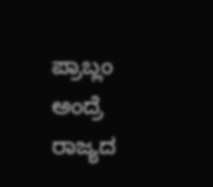ಪ್ರಾಬ್ಲಂ ಅಂದ್ರೆ ರಾಜ್ಯದ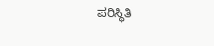ಪರಿಸ್ಥಿತಿ